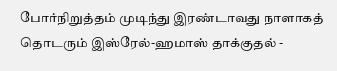போர்நிறுத்தம் முடிந்து இரண்டாவது நாளாகத் தொடரும் இஸ்ரேல்-ஹமாஸ் தாக்குதல் -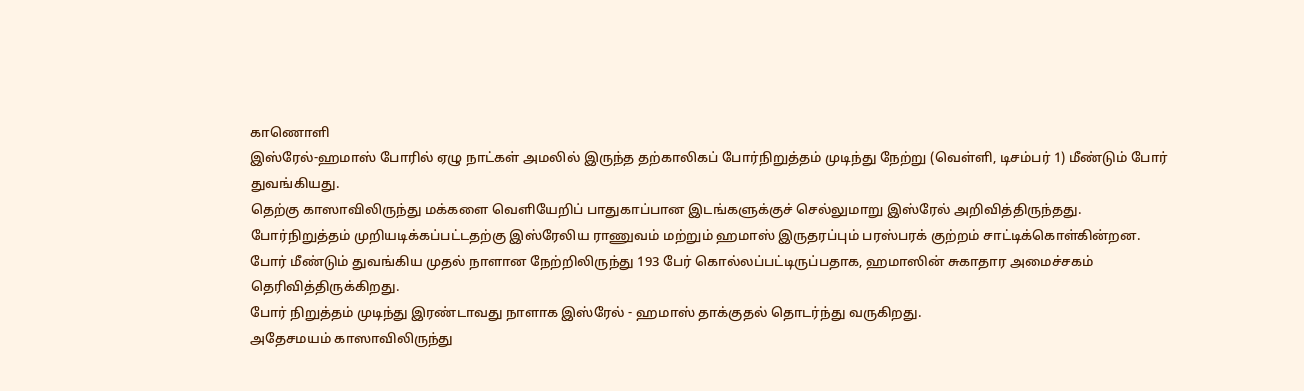காணொளி
இஸ்ரேல்-ஹமாஸ் போரில் ஏழு நாட்கள் அமலில் இருந்த தற்காலிகப் போர்நிறுத்தம் முடிந்து நேற்று (வெள்ளி, டிசம்பர் 1) மீண்டும் போர் துவங்கியது.
தெற்கு காஸாவிலிருந்து மக்களை வெளியேறிப் பாதுகாப்பான இடங்களுக்குச் செல்லுமாறு இஸ்ரேல் அறிவித்திருந்தது.
போர்நிறுத்தம் முறியடிக்கப்பட்டதற்கு இஸ்ரேலிய ராணுவம் மற்றும் ஹமாஸ் இருதரப்பும் பரஸ்பரக் குற்றம் சாட்டிக்கொள்கின்றன.
போர் மீண்டும் துவங்கிய முதல் நாளான நேற்றிலிருந்து 193 பேர் கொல்லப்பட்டிருப்பதாக, ஹமாஸின் சுகாதார அமைச்சகம் தெரிவித்திருக்கிறது.
போர் நிறுத்தம் முடிந்து இரண்டாவது நாளாக இஸ்ரேல் - ஹமாஸ் தாக்குதல் தொடர்ந்து வருகிறது.
அதேசமயம் காஸாவிலிருந்து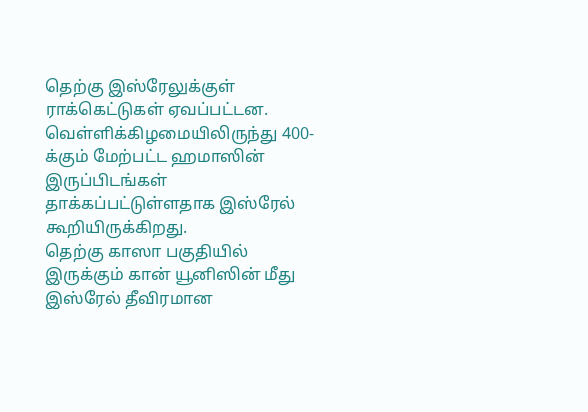தெற்கு இஸ்ரேலுக்குள் ராக்கெட்டுகள் ஏவப்பட்டன.
வெள்ளிக்கிழமையிலிருந்து 400-க்கும் மேற்பட்ட ஹமாஸின் இருப்பிடங்கள் தாக்கப்பட்டுள்ளதாக இஸ்ரேல் கூறியிருக்கிறது.
தெற்கு காஸா பகுதியில் இருக்கும் கான் யூனிஸின் மீது இஸ்ரேல் தீவிரமான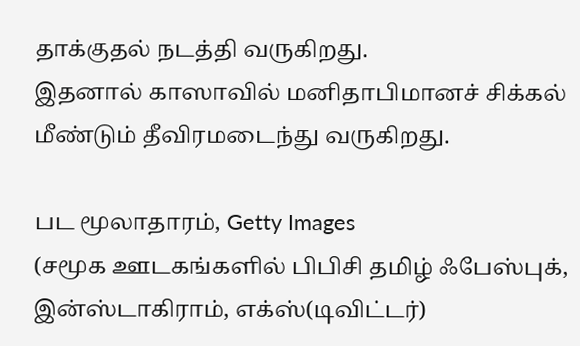தாக்குதல் நடத்தி வருகிறது.
இதனால் காஸாவில் மனிதாபிமானச் சிக்கல் மீண்டும் தீவிரமடைந்து வருகிறது.

பட மூலாதாரம், Getty Images
(சமூக ஊடகங்களில் பிபிசி தமிழ் ஃபேஸ்புக், இன்ஸ்டாகிராம், எக்ஸ்(டிவிட்டர்)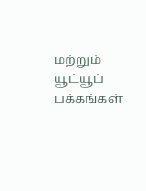மற்றும் யூட்யூப் பக்கங்கள்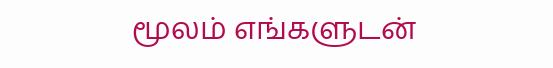மூலம் எங்களுடன்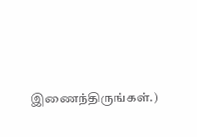இணைந்திருங்கள்.)